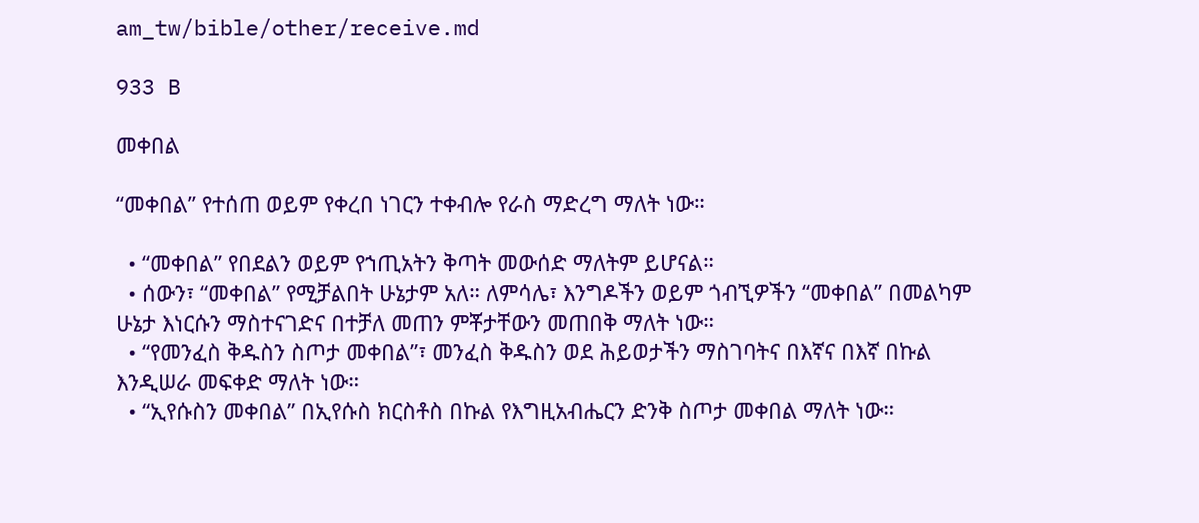am_tw/bible/other/receive.md

933 B

መቀበል

“መቀበል” የተሰጠ ወይም የቀረበ ነገርን ተቀብሎ የራስ ማድረግ ማለት ነው።

  • “መቀበል” የበደልን ወይም የኀጢአትን ቅጣት መውሰድ ማለትም ይሆናል።
  • ሰውን፣ “መቀበል” የሚቻልበት ሁኔታም አለ። ለምሳሌ፣ እንግዶችን ወይም ጎብኚዎችን “መቀበል” በመልካም ሁኔታ እነርሱን ማስተናገድና በተቻለ መጠን ምቾታቸውን መጠበቅ ማለት ነው።
  • “የመንፈስ ቅዱስን ስጦታ መቀበል”፣ መንፈስ ቅዱስን ወደ ሕይወታችን ማስገባትና በእኛና በእኛ በኩል እንዲሠራ መፍቀድ ማለት ነው።
  • “ኢየሱስን መቀበል” በኢየሱስ ክርስቶስ በኩል የእግዚአብሔርን ድንቅ ስጦታ መቀበል ማለት ነው።